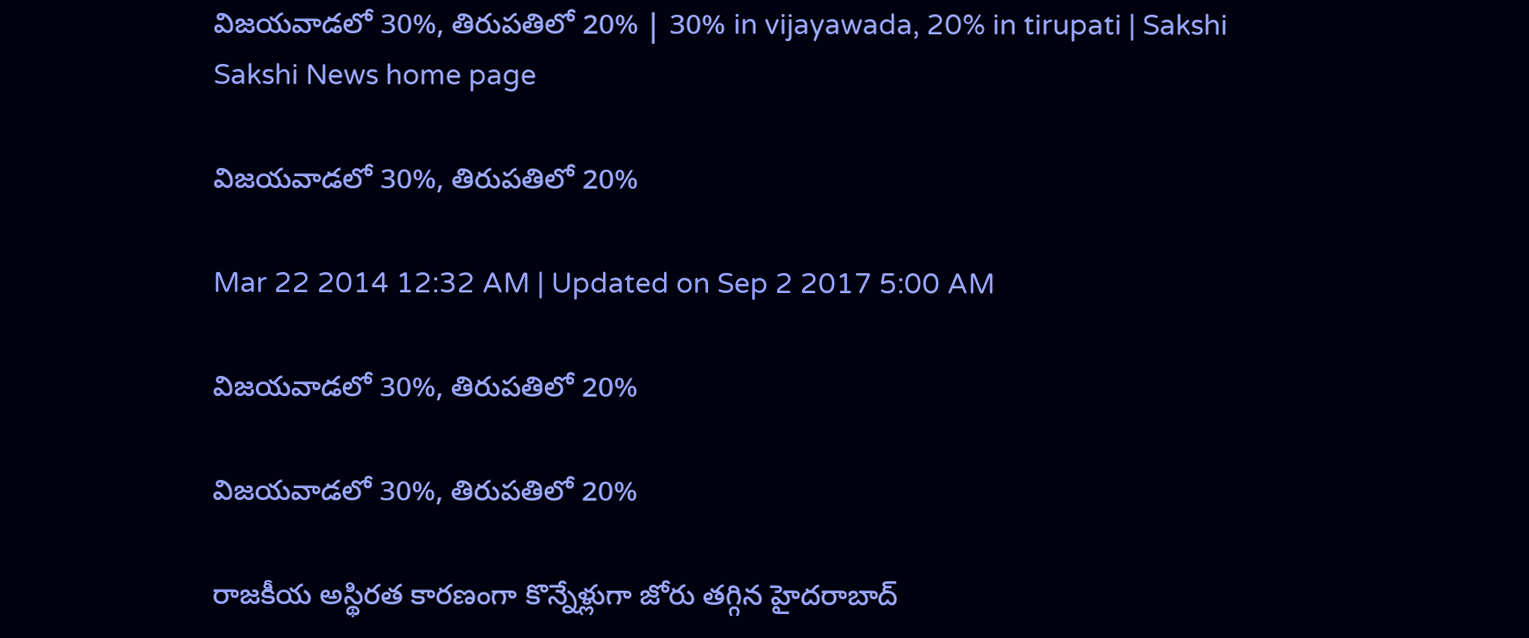విజయవాడలో 30%, తిరుపతిలో 20% | 30% in vijayawada, 20% in tirupati | Sakshi
Sakshi News home page

విజయవాడలో 30%, తిరుపతిలో 20%

Mar 22 2014 12:32 AM | Updated on Sep 2 2017 5:00 AM

విజయవాడలో 30%, తిరుపతిలో 20%

విజయవాడలో 30%, తిరుపతిలో 20%

రాజకీయ అస్థిరత కారణంగా కొన్నేళ్లుగా జోరు తగ్గిన హైదరాబాద్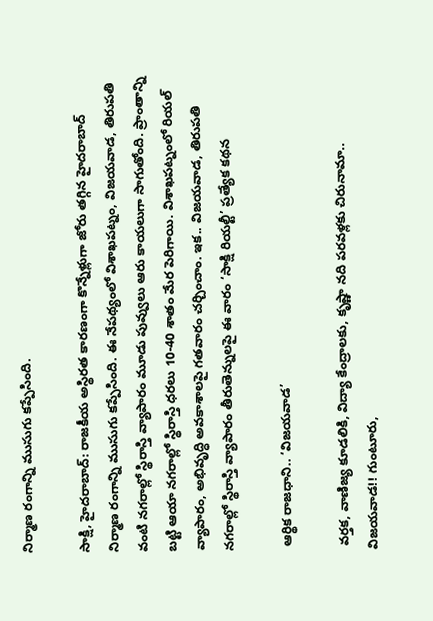నిర్మాణ రంగాన్ని ముసుగు కప్పేసింది.

సాక్షి, హైదరాబాద్: రాజకీయ అస్థిరత కారణంగా కొన్నేళ్లుగా జోరు తగ్గిన హైదరాబాద్ నిర్మాణ రంగాన్ని ముసుగు కప్పేసింది. ఈ నేపథ్యంలో విశాఖపట్నం, విజయవాడ, తిరుపతి వంటి నగరాల్లో స్థిరాస్తి వ్యాపారం మూడు పువ్వులు ఆరు కాయలుగా సాగుతోంది. ప్రాంతాన్ని బట్టి ఆయా నగరాల్లో స్థిరాస్తి ధరలు 10-40 శాతం మేర పెరిగాయి. విశాఖపట్నంలో రియల్ వ్యాపారం, అభివృద్ధి అవకాశాలపై గతవారం చర్చించాం. ఇక.. విజయవాడ, తిరుపతి నగరాల్లో స్థిరాస్తి వ్యాపారం తీరుతెన్నులపై ఈ వారం ‘సాక్షి రియల్టీ’ ప్రత్యేక కథన

 ఆర్థిక రాజధాని.. ‘విజయవాడ’

 వర్తక, వాణిజ్య కూడలికి, విద్యా కేంద్రాలకు, కృష్ణా నది పరవళ్లకు చిరునామా.. విజయవాడ!! గుంటూరు,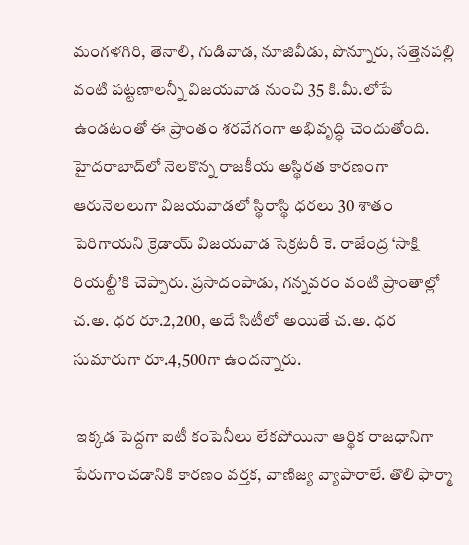మంగళగిరి, తెనాలి, గుడివాడ, నూజివీడు, పొన్నూరు, సత్తెనపల్లి వంటి పట్టణాలన్నీ విజయవాడ నుంచి 35 కి.మీ.లోపే ఉండటంతో ఈ ప్రాంతం శరవేగంగా అభివృద్ధి చెందుతోంది. హైదరాబాద్‌లో నెలకొన్న రాజకీయ అస్థిరత కారణంగా ఆరునెలలుగా విజయవాడలో స్థిరాస్థి ధరలు 30 శాతం పెరిగాయని క్రెడాయ్ విజయవాడ సెక్రటరీ కె. రాజేంద్ర ‘సాక్షి రియల్టీ’కి చెప్పారు. ప్రసాదంపాడు, గన్నవరం వంటి ప్రాంతాల్లో చ.అ. ధర రూ.2,200, అదే సిటీలో అయితే చ.అ. ధర సుమారుగా రూ.4,500గా ఉందన్నారు.

 ఇక్కడ పెద్దగా ఐటీ కంపెనీలు లేకపోయినా ఆర్థిక రాజధానిగా పేరుగాంచడానికి కారణం వర్తక, వాణిజ్య వ్యాపారాలే. తొలి ఫార్మా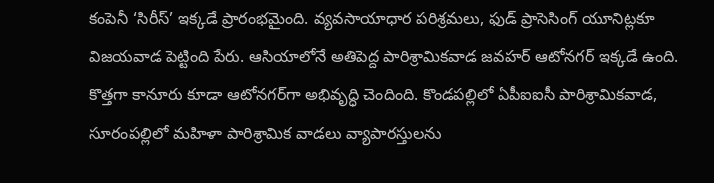కంపెనీ ‘సిరీస్’ ఇక్కడే ప్రారంభమైంది. వ్యవసాయాధార పరిశ్రమలు, ఫుడ్ ప్రాసెసింగ్ యూనిట్లకూ విజయవాడ పెట్టింది పేరు. ఆసియాలోనే అతిపెద్ద పారిశ్రామికవాడ జవహర్ ఆటోనగర్ ఇక్కడే ఉంది. కొత్తగా కానూరు కూడా ఆటోనగర్‌గా అభివృద్ధి చెందింది. కొండపల్లిలో ఏపీఐఐసీ పారిశ్రామికవాడ, సూరంపల్లిలో మహిళా పారిశ్రామిక వాడలు వ్యాపారస్తులను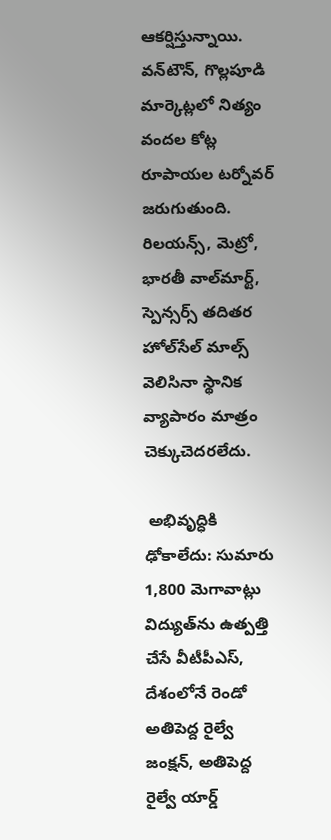ఆకర్షిస్తున్నాయి. వన్‌టౌన్, గొల్లపూడి మార్కెట్లలో నిత్యం వందల కోట్ల రూపాయల టర్నోవర్ జరుగుతుంది. రిలయన్స్, మెట్రో, భారతీ వాల్‌మార్ట్, స్పెన్సర్స్ తదితర హోల్‌సేల్ మాల్స్ వెలిసినా స్థానిక వ్యాపారం మాత్రం చెక్కుచెదరలేదు.

 అభివృద్ధికి ఢోకాలేదు: సుమారు 1,800 మెగావాట్లు విద్యుత్‌ను ఉత్పత్తి చేసే వీటీపీఎస్, దేశంలోనే రెండో అతిపెద్ద రైల్వే జంక్షన్, అతిపెద్ద రైల్వే యార్డ్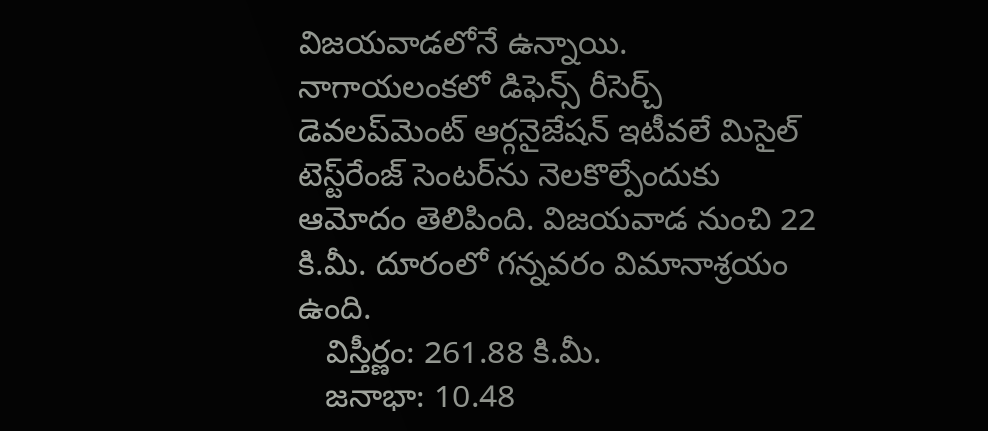విజయవాడలోనే ఉన్నాయి. నాగాయలంకలో డిఫెన్స్ రీసెర్చ్ డెవలప్‌మెంట్ ఆర్గనైజేషన్ ఇటీవలే మిసైల్ టెస్ట్‌రేంజ్ సెంటర్‌ను నెలకొల్పేందుకు ఆమోదం తెలిపింది. విజయవాడ నుంచి 22 కి.మీ. దూరంలో గన్నవరం విమానాశ్రయం ఉంది.
   విస్తీర్ణం: 261.88 కి.మీ.
   జనాభా: 10.48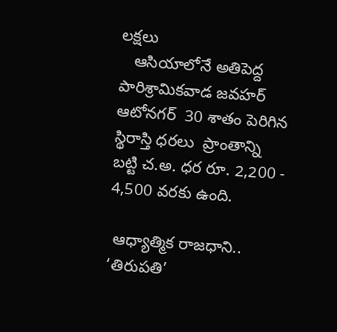లక్షలు
   ఆసియాలోనే అతిపెద్ద పారిశ్రామికవాడ జవహర్ ఆటోనగర్  30 శాతం పెరిగిన స్థిరాస్తి ధరలు  ప్రాంతాన్ని బట్టి చ.అ. ధర రూ. 2,200 - 4,500 వరకు ఉంది.

 ఆధ్యాత్మిక రాజధాని.. ‘తిరుపతి’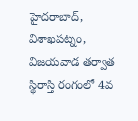హైదరాబాద్, విశాఖపట్నం, విజయవాడ తర్వాత స్థిరాస్తి రంగంలో 4వ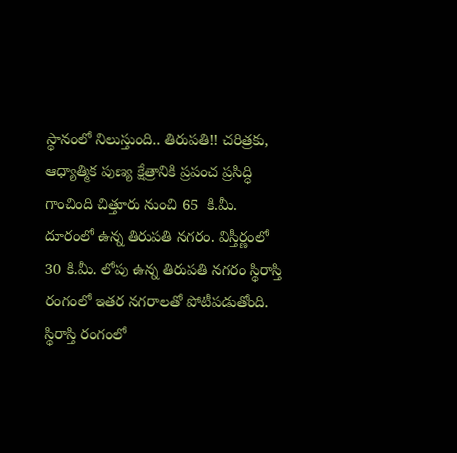స్థానంలో నిలుస్తుంది.. తిరుపతి!! చరిత్రకు, ఆధ్యాత్మిక పుణ్య క్షేత్రానికి ప్రపంచ ప్రసిద్ధి గాంచింది చిత్తూరు నుంచి 65  కి.మీ. దూరంలో ఉన్న తిరుపతి నగరం. విస్తీర్ణంలో 30 కి.మీ. లోపు ఉన్న తిరుపతి నగరం స్థిరాస్తి రంగంలో ఇతర నగరాలతో పోటీపడుతోంది.   స్థిరాస్తి రంగంలో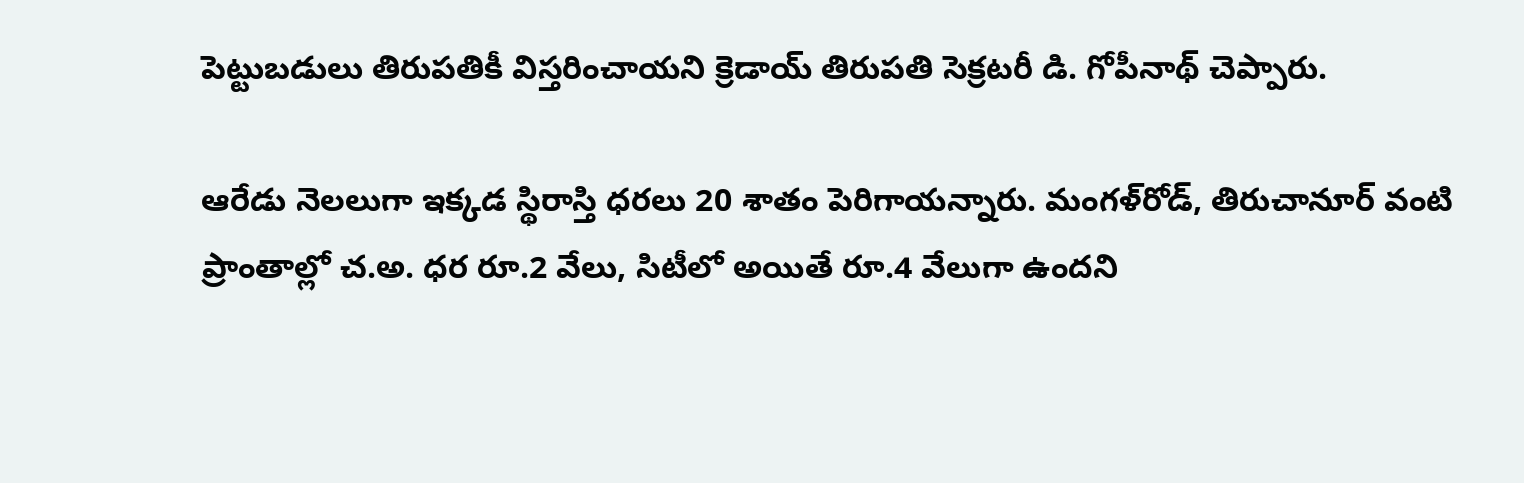పెట్టుబడులు తిరుపతికీ విస్తరించాయని క్రెడాయ్ తిరుపతి సెక్రటరీ డి. గోపీనాథ్ చెప్పారు.

ఆరేడు నెలలుగా ఇక్కడ స్థిరాస్తి ధరలు 20 శాతం పెరిగాయన్నారు. మంగళ్‌రోడ్, తిరుచానూర్ వంటి ప్రాంతాల్లో చ.అ. ధర రూ.2 వేలు, సిటీలో అయితే రూ.4 వేలుగా ఉందని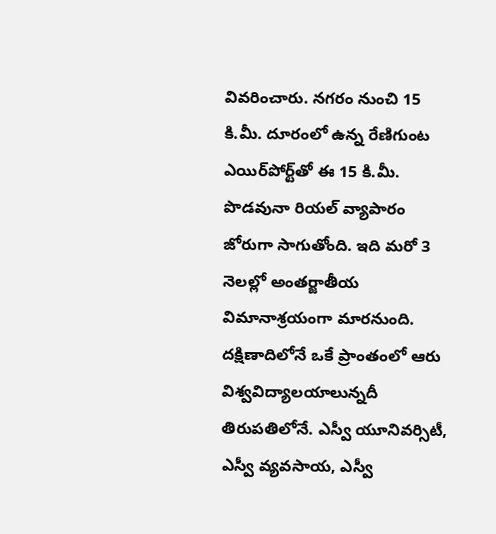వివరించారు. నగరం నుంచి 15 కి.మీ. దూరంలో ఉన్న రేణిగుంట ఎయిర్‌పోర్ట్‌తో ఈ 15 కి.మీ. పొడవునా రియల్ వ్యాపారం జోరుగా సాగుతోంది. ఇది మరో 3 నెలల్లో అంతర్జాతీయ విమానాశ్రయంగా మారనుంది. దక్షిణాదిలోనే ఒకే ప్రాంతంలో ఆరు విశ్వవిద్యాలయాలున్నదీ తిరుపతిలోనే. ఎస్వీ యూనివర్సిటీ, ఎస్వీ వ్యవసాయ, ఎస్వీ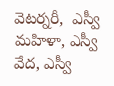వెటర్నరీ,  ఎస్వీ మహిళా, ఎస్వీ వేద, ఎస్వీ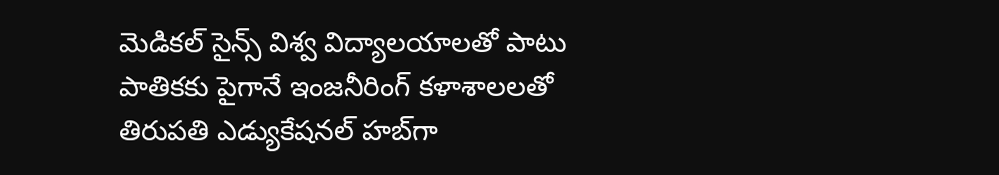మెడికల్ సైన్స్ విశ్వ విద్యాలయాలతో పాటు పాతికకు పైగానే ఇంజనీరింగ్ కళాశాలలతో తిరుపతి ఎడ్యుకేషనల్ హబ్‌గా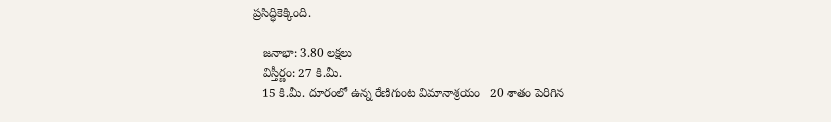ప్రసిద్ధికెక్కింది.

   జనాభా: 3.80 లక్షలు
   విస్తీర్ణం: 27 కి.మీ.
   15 కి.మీ. దూరంలో ఉన్న రేణిగుంట విమానాశ్రయం   20 శాతం పెరిగిన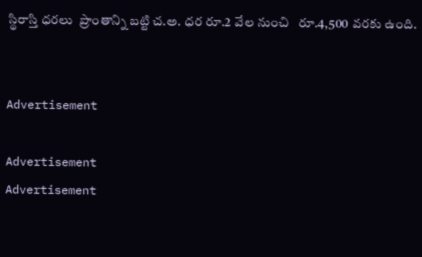స్థిరాస్తి ధరలు  ప్రాంతాన్ని బట్టి చ.అ. ధర రూ.2 వేల నుంచి   రూ.4,500 వరకు ఉంది.


Advertisement

Advertisement
Advertisement